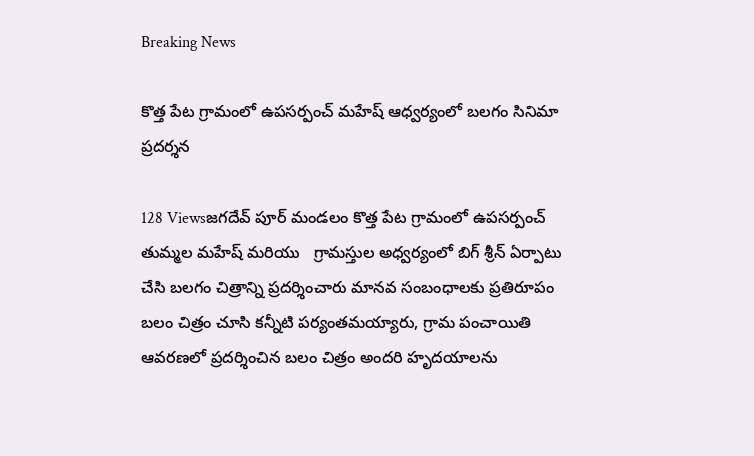Breaking News

కొత్త పేట గ్రామంలో ఉపసర్పంచ్ మహేష్ ఆధ్వర్యంలో బలగం సినిమా ప్రదర్శన

128 Viewsజగదేవ్ పూర్ మండలం కొత్త పేట గ్రామంలో ఉపసర్పంచ్ తుమ్మల మహేష్ మరియు   గ్రామస్తుల అధ్వర్యంలో బిగ్ శ్రీన్ ఏర్పాటు చేసి బలగం చిత్రాన్ని ప్రదర్శించారు మానవ సంబంధాలకు ప్రతిరూపం బలం చిత్రం చూసి కన్నీటి పర్యంతమయ్యారు, గ్రామ పంచాయితి ఆవరణలో ప్రదర్శించిన బలం చిత్రం అందరి హృదయాలను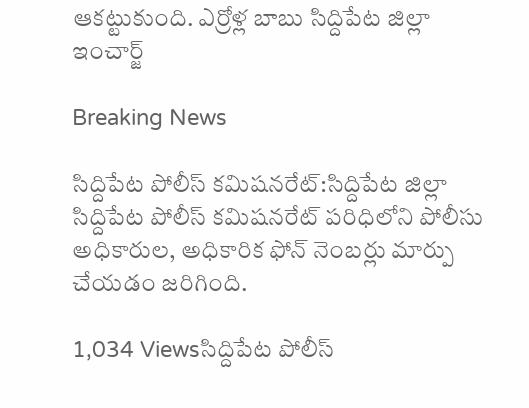ఆకట్టుకుంది. ఎర్రోళ్ల బాబు సిద్దిపేట జిల్లా ఇంచార్జ్

Breaking News

సిద్దిపేట పోలీస్ కమిషనరేట్:సిద్దిపేట జిల్లా సిద్దిపేట పోలీస్ కమిషనరేట్ పరిధిలోని పోలీసు అధికారుల, అధికారిక ఫోన్ నెంబర్లు మార్పు చేయడం జరిగింది.

1,034 Viewsసిద్దిపేట పోలీస్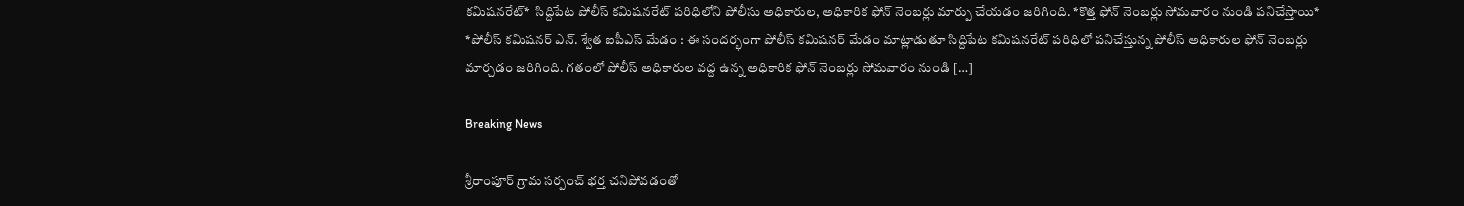కమిషనరేట్*  సిద్దిపేట పోలీస్ కమిషనరేట్ పరిధిలోని పోలీసు అధికారుల, అధికారిక ఫోన్ నెంబర్లు మార్పు చేయడం జరిగింది. *కొత్త ఫోన్ నెంబర్లు సోమవారం నుండి పనిచేస్తాయి* *పోలీస్ కమిషనర్ ఎన్. శ్వేత ఐపీఎస్ మేడం : ఈ సందర్భంగా పోలీస్ కమిషనర్ మేడం మాట్లాడుతూ సిద్దిపేట కమిషనరేట్ పరిధిలో పనిచేస్తున్న పోలీస్ అధికారుల ఫోన్ నెంబర్లు మార్చడం జరిగింది. గతంలో పోలీస్ అధికారుల వద్ద ఉన్న అధికారిక ఫోన్ నెంబర్లు సోమవారం నుండి […]

Breaking News

శ్రీరాంపూర్ గ్రామ సర్పంచ్ భర్త చనిపోవడంతో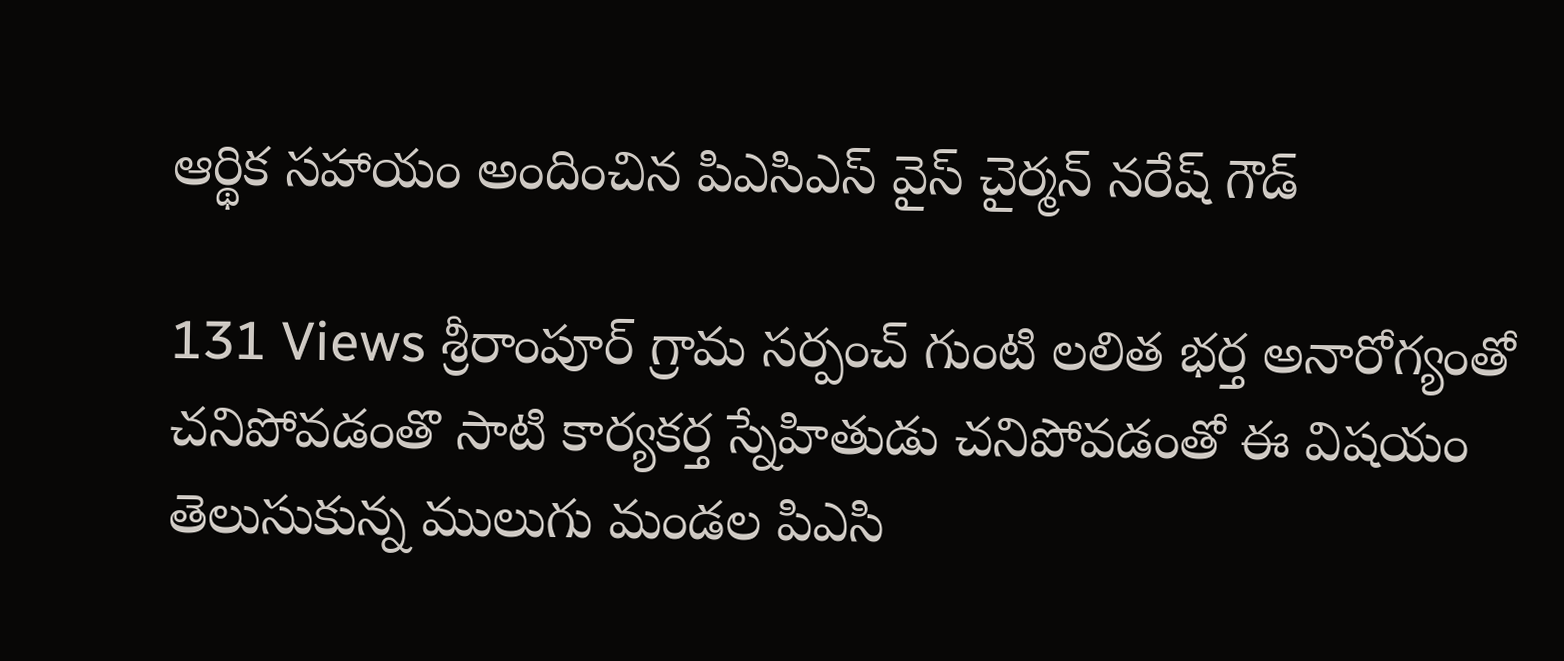ఆర్థిక సహాయం అందించిన పిఎసిఎస్ వైస్ చైర్మన్ నరేష్ గౌడ్

131 Views శ్రీరాంపూర్ గ్రామ సర్పంచ్ గుంటి లలిత భర్త అనారోగ్యంతో చనిపోవడంతొ సాటి కార్యకర్త స్నేహితుడు చనిపోవడంతో ఈ విషయం తెలుసుకున్న ములుగు మండల పిఎసి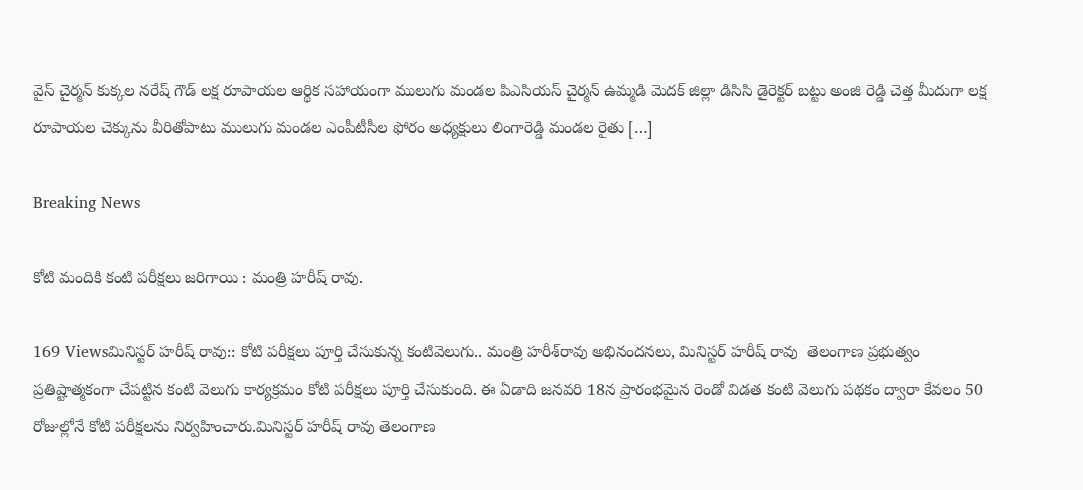వైస్ చైర్మన్ కుక్కల నరేష్ గౌడ్ లక్ష రూపాయల ఆర్థిక సహాయంగా ములుగు మండల పిఎసియస్ చైర్మన్ ఉమ్మడి మెదక్ జిల్లా డిసిసి డైరెక్టర్ బట్టు అంజి రెడ్డి చెత్త మీదుగా లక్ష రూపాయల చెక్కును వీరితోపాటు ములుగు మండల ఎంపీటీసీల ఫోరం అధ్యక్షులు లింగారెడ్డి మండల రైతు […]

Breaking News

కోటి మందికి కంటి పరీక్షలు జరిగాయి : మంత్రి హరీష్ రావు.

169 Viewsమినిస్టర్ హరీష్ రావు:: కోటి పరీక్షలు పూర్తి చేసుకున్న కంటివెలుగు.. మంత్రి హరీశ్‌రావు అభినందనలు, మినిస్టర్ హరీష్ రావు  తెలంగాణ ప్రభుత్వం ప్రతిష్టాత్మకంగా చేపట్టిన కంటి వెలుగు కార్యక్రమం కోటి పరీక్షలు పూర్తి చేసుకుంది. ఈ ఏడాది జనవరి 18న ప్రారంభమైన రెండో విడత కంటి వెలుగు పథకం ద్వారా కేవలం 50 రోజుల్లోనే కోటి పరీక్షలను నిర్వహించారు.మినిస్టర్ హరీష్ రావు తెలంగాణ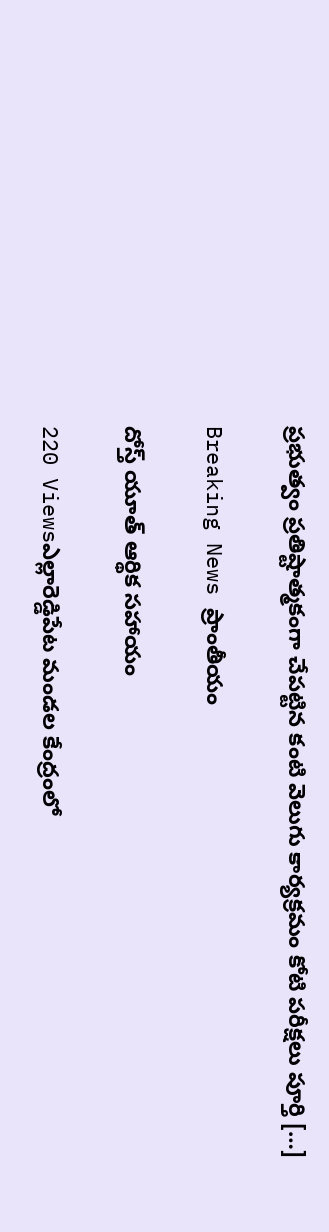ప్రభుత్వం ప్రతిష్టాత్మకంగా చేపట్టిన కంటి వెలుగు కార్యక్రమం కోటి పరీక్షలు పూర్తి […]

Breaking News ప్రాంతీయం

దోస్త్ యూత్ ఆర్థిక సహాయం

220 Viewsఎల్లారెడ్డిపేట మండల కేంద్రంలో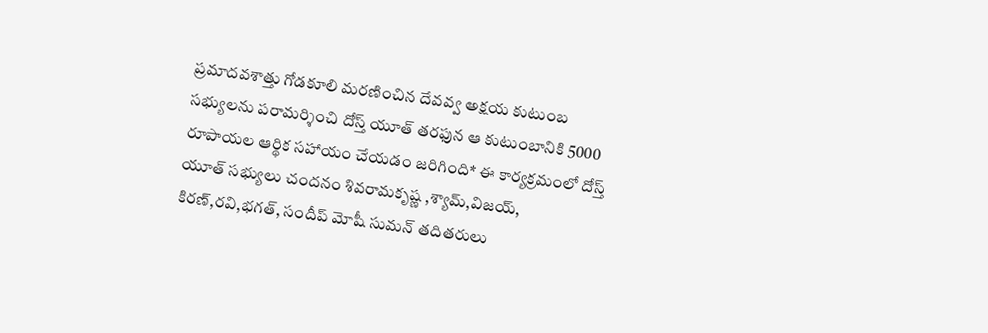ప్రమాదవశాత్తు గోడకూలి మరణించిన దేవవ్వ అక్షయ కుటుంబ సభ్యులను పరామర్శించి దోస్త్ యూత్ తరఫున ఆ కుటుంబానికి 5000 రూపాయల ఆర్థిక సహాయం చేయడం జరిగింది* ఈ కార్యక్రమంలో దోస్త్ యూత్ సభ్యులు చందనం శివరామకృష్ణ ,శ్యామ్,విజయ్, కిరణ్,రవి,భగత్, సందీప్ మోషీ సుమన్ తదితరులు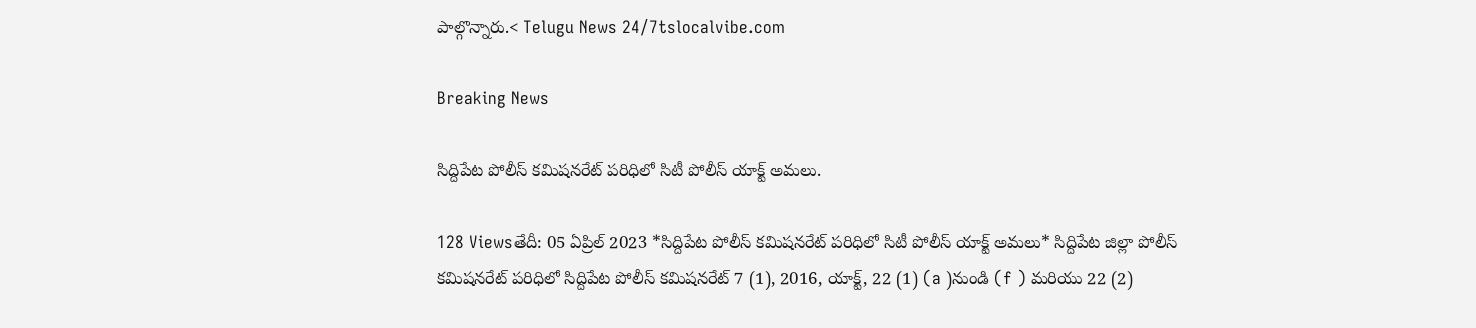పాల్గొన్నారు.< Telugu News 24/7tslocalvibe.com

Breaking News

సిద్దిపేట పోలీస్ కమిషనరేట్ పరిధిలో సిటీ పోలీస్ యాక్ట్ అమలు.

128 Viewsతేదీ: 05 ఏప్రిల్ 2023 *సిద్దిపేట పోలీస్ కమిషనరేట్ పరిధిలో సిటీ పోలీస్ యాక్ట్ అమలు* సిద్దిపేట జిల్లా పోలీస్ కమిషనరేట్ పరిధిలో సిద్దిపేట పోలీస్ కమిషనరేట్ 7 (1), 2016, యాక్ట్, 22 (1) (a )నుండి (f ) మరియు 22 (2)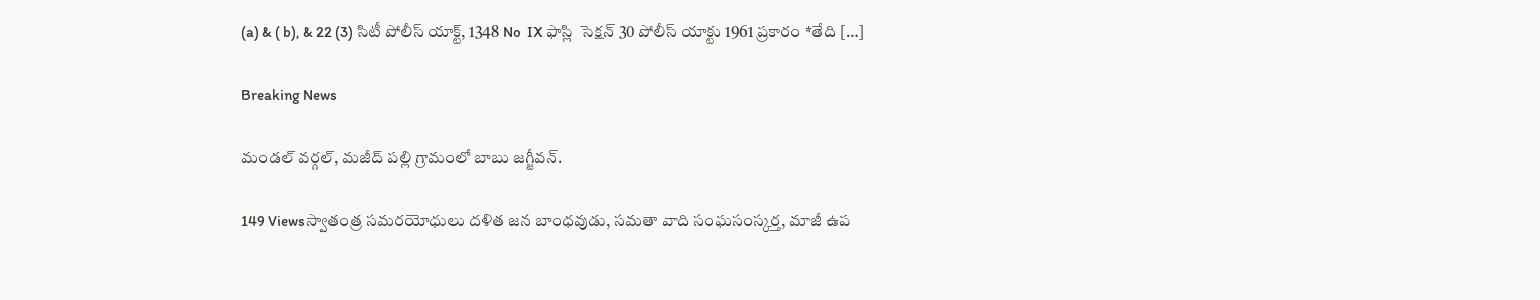(a) & ( b), & 22 (3) సిటీ పోలీస్ యాక్ట్, 1348 No  IX ఫాస్లి  సెక్షన్ 30 పోలీస్ యాక్టు 1961 ప్రకారం *తేది […]

Breaking News

మండల్ వర్గల్, మజీద్ పల్లి గ్రామంలో బాబు జగ్జీవన్.

149 Viewsస్వాతంత్ర సమరయోధులు దళిత జన బాంధవుడు, సమతా వాది సంఘసంస్కర్త, మాజీ ఉప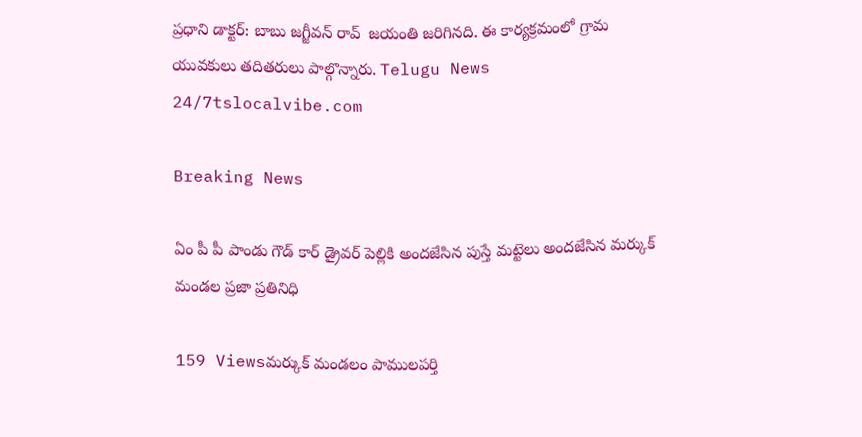ప్రధాని డాక్టర్: బాబు జగ్జీవన్ రావ్  జయంతి జరిగినది. ఈ కార్యక్రమంలో గ్రామ యువకులు తదితరులు పాల్గొన్నారు. Telugu News 24/7tslocalvibe.com

Breaking News

ఏం పీ పీ పాండు గౌడ్ కార్ డ్రైవర్ పెల్లికి అందజేసిన పుస్తే మట్టెలు అందజేసిన మర్కుక్ మండల ప్రజా ప్రతినిధి

159 Viewsమర్కుక్ మండలం పాములపర్తి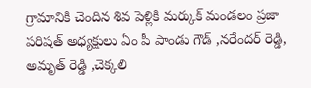గ్రామానికి చెందిన శివ పెళ్లికి మర్కుక్ మండలం ప్రజా పరిషత్ అధ్యక్షులు ఏం పీ పాండు గౌడ్ ,నరేందర్ రెడ్డి, అమృత్ రెడ్డి ,చెక్కలి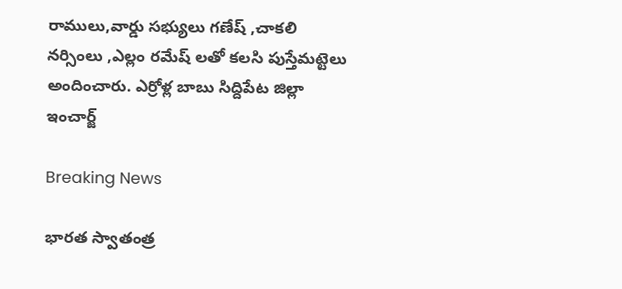రాములు,వార్డు సభ్యులు గణేష్ ,చాకలి నర్సింలు ,ఎల్లం రమేష్ లతో కలసి పుస్తేమట్టెలు అందించారు. ఎర్రోళ్ల బాబు సిద్దిపేట జిల్లా ఇంచార్జ్

Breaking News

భారత స్వాతంత్ర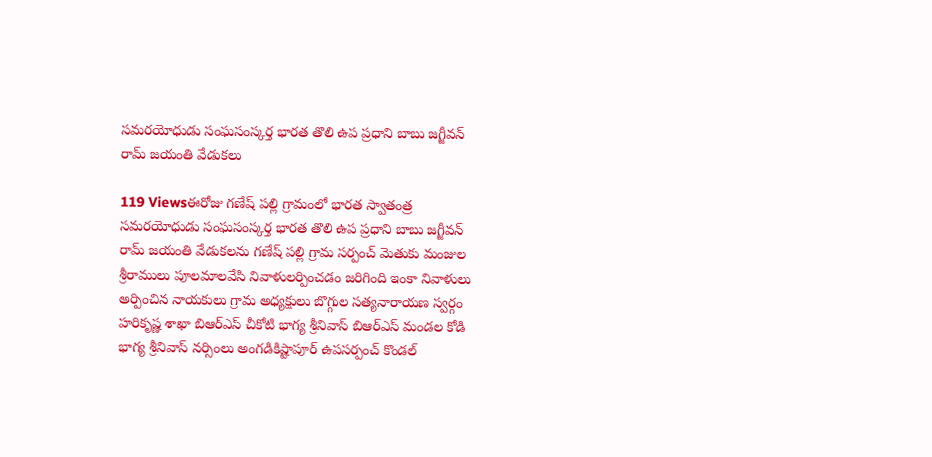సమరయోధుడు సంఘసంస్కర్త భారత తొలి ఉప ప్రధాని బాబు జగ్జీవన్ రామ్ జయంతి వేడుకలు

119 Viewsఈరోజు గణేష్ పల్లి గ్రామంలో భారత స్వాతంత్ర సమరయోధుడు సంఘసంస్కర్త భారత తొలి ఉప ప్రధాని బాబు జగ్జీవన్ రామ్ జయంతి వేడుకలను గణేష్ పల్లి గ్రామ సర్పంచ్ మెతుకు మంజుల శ్రీరాములు పూలమాలవేసి నివాళులర్పించడం జరిగింది ఇంకా నివాళులు అర్పించిన నాయకులు గ్రామ అధ్యక్షులు బొగ్గుల సత్యనారాయణ స్వర్గం హరికృష్ణ శాఖా బిఆర్ఎస్ చీకోటి భాగ్య శ్రీనివాస్ బిఆర్ఎస్ మండల కోడి భాగ్య శ్రీనివాస్ నర్సింలు అంగడికిష్టాపూర్ ఉపసర్పంచ్ కొండల్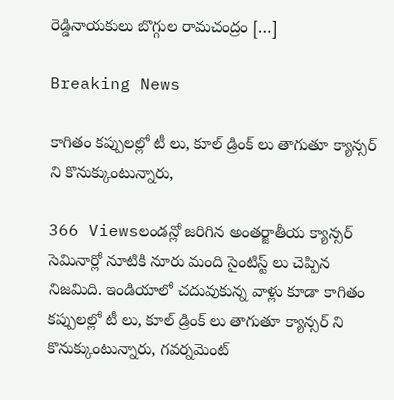రెడ్డినాయకులు బొగ్గుల రామచంద్రం […]

Breaking News

కాగితం కప్పులల్లో టీ లు, కూల్ డ్రింక్ లు తాగుతూ క్యాన్సర్ ని కొనుక్కుంటున్నారు,

366 Viewsలండన్లో జరిగిన అంతర్జాతీయ క్యాన్సర్ సెమినార్లో నూటికి నూరు మంది సైంటిస్ట్ లు చెప్పిన నిజమిది. ఇండియాలో చదువుకున్న వాళ్లు కూడా కాగితం కప్పులల్లో టీ లు, కూల్ డ్రింక్ లు తాగుతూ క్యాన్సర్ ని కొనుక్కుంటున్నారు, గవర్నమెంట్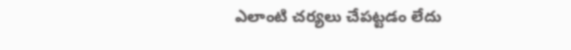ఎలాంటి చర్యలు చేపట్టడం లేదు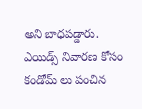అని బాధపడ్డారు. ఎయిడ్స్ నివారణ కోసం కండోమ్ లు పంచిన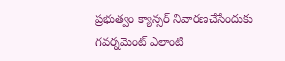ప్రభుత్వం క్యాన్సర్ నివారణచేసేందుకు గవర్నమెంట్ ఎలాంటి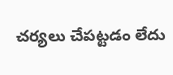చర్యలు చేపట్టడం లేదు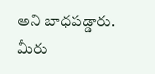అని బాధపడ్డారు. మీరు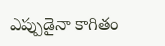ఎప్పుడైనా కాగితం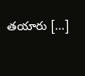తయారు […]